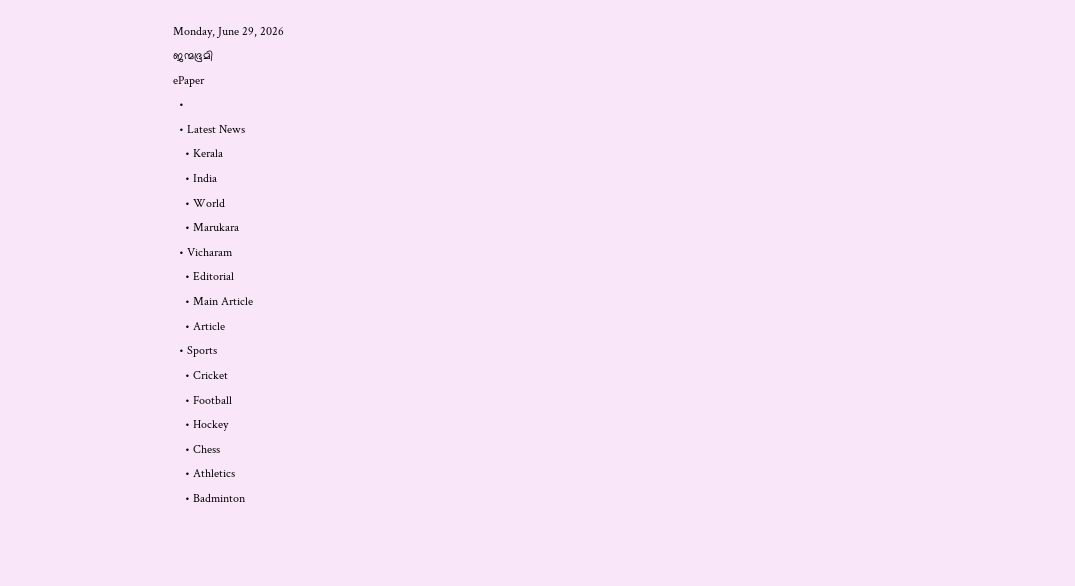Monday, June 29, 2026
ജന്മഭൂമി
ePaper
  •
  • Latest News
    • Kerala
    • India
    • World
    • Marukara
  • Vicharam
    • Editorial
    • Main Article
    • Article
  • Sports
    • Cricket
    • Football
    • Hockey
    • Chess
    • Athletics
    • Badminton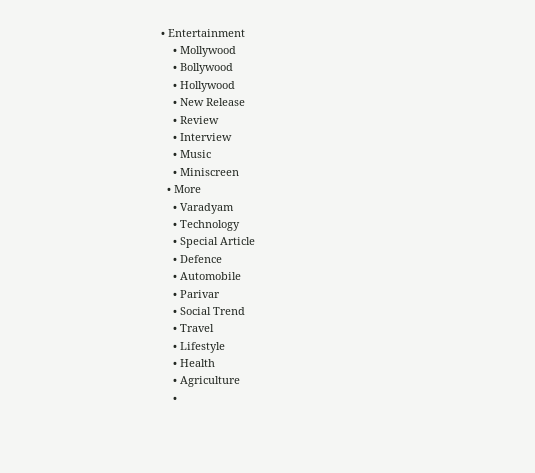• Entertainment
    • Mollywood
    • Bollywood
    • Hollywood
    • New Release
    • Review
    • Interview
    • Music
    • Miniscreen
  • More
    • Varadyam
    • Technology
    • Special Article
    • Defence
    • Automobile
    • Parivar
    • Social Trend
    • Travel
    • Lifestyle
    • Health
    • Agriculture
    •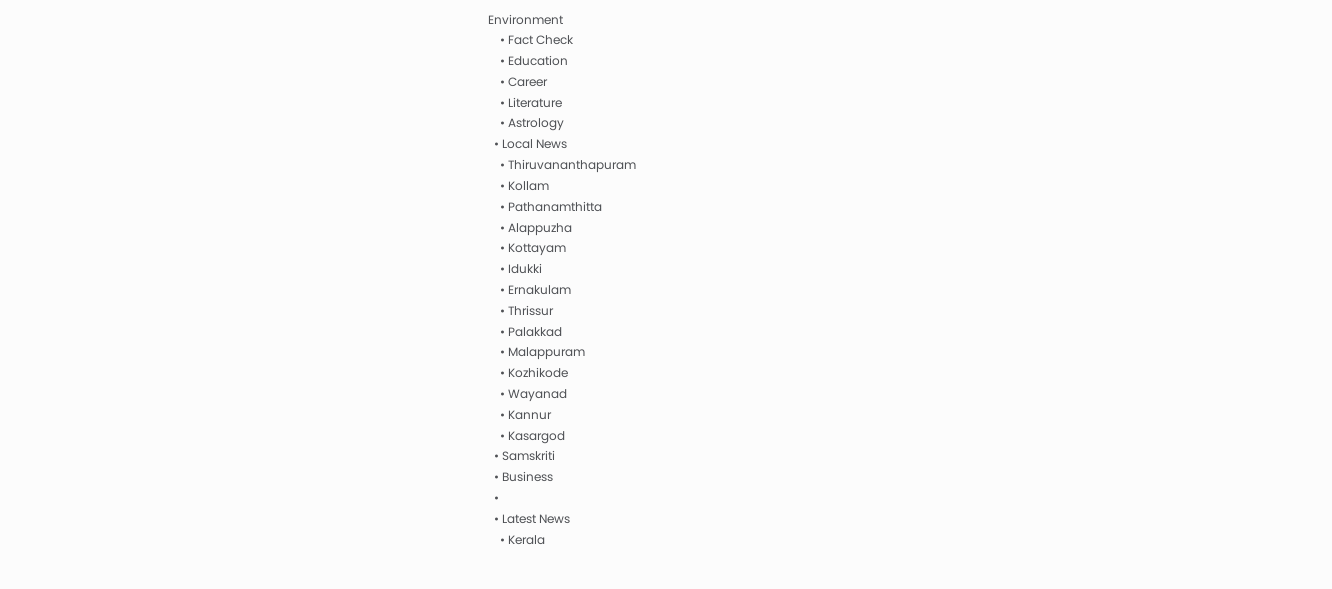Environment
    • Fact Check
    • Education
    • Career
    • Literature
    • Astrology
  • Local News
    • Thiruvananthapuram
    • Kollam
    • Pathanamthitta
    • Alappuzha
    • Kottayam
    • Idukki
    • Ernakulam
    • Thrissur
    • Palakkad
    • Malappuram
    • Kozhikode
    • Wayanad
    • Kannur
    • Kasargod
  • Samskriti
  • Business
  •
  • Latest News
    • Kerala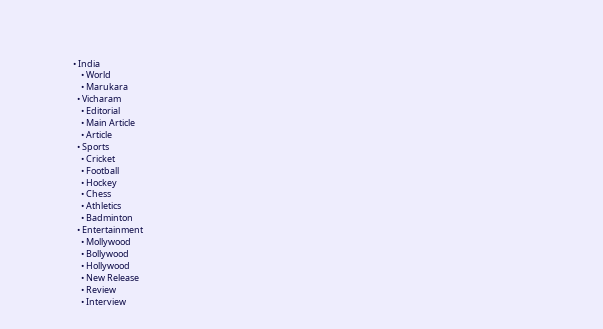• India
    • World
    • Marukara
  • Vicharam
    • Editorial
    • Main Article
    • Article
  • Sports
    • Cricket
    • Football
    • Hockey
    • Chess
    • Athletics
    • Badminton
  • Entertainment
    • Mollywood
    • Bollywood
    • Hollywood
    • New Release
    • Review
    • Interview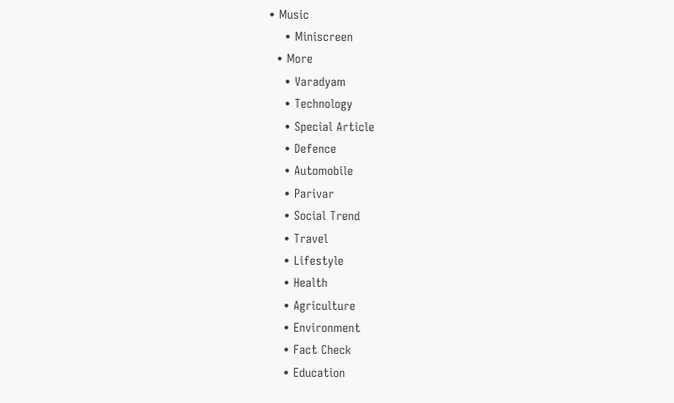• Music
    • Miniscreen
  • More
    • Varadyam
    • Technology
    • Special Article
    • Defence
    • Automobile
    • Parivar
    • Social Trend
    • Travel
    • Lifestyle
    • Health
    • Agriculture
    • Environment
    • Fact Check
    • Education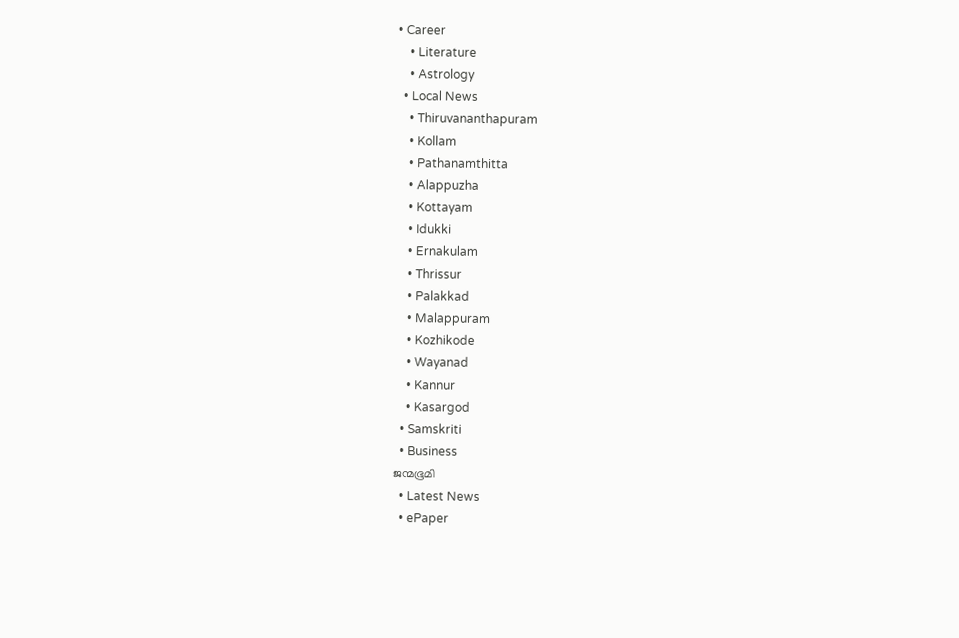• Career
    • Literature
    • Astrology
  • Local News
    • Thiruvananthapuram
    • Kollam
    • Pathanamthitta
    • Alappuzha
    • Kottayam
    • Idukki
    • Ernakulam
    • Thrissur
    • Palakkad
    • Malappuram
    • Kozhikode
    • Wayanad
    • Kannur
    • Kasargod
  • Samskriti
  • Business
ജന്മഭൂമി
  • Latest News
  • ePaper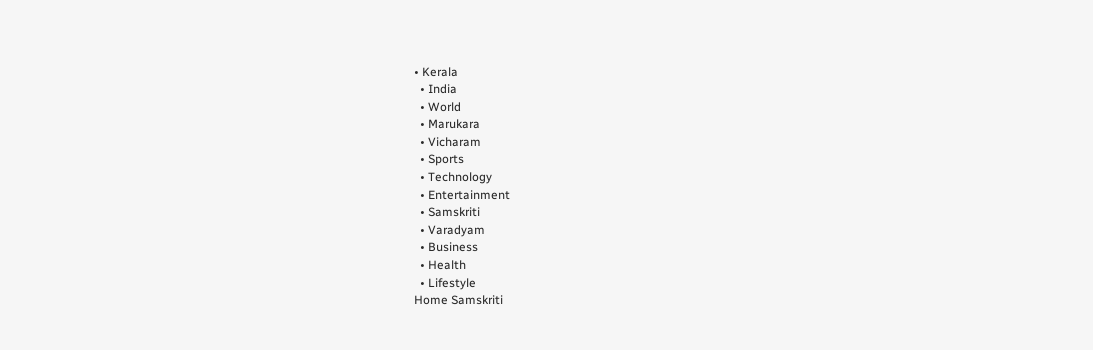• Kerala
  • India
  • World
  • Marukara
  • Vicharam
  • Sports
  • Technology
  • Entertainment
  • Samskriti
  • Varadyam
  • Business
  • Health
  • Lifestyle
Home Samskriti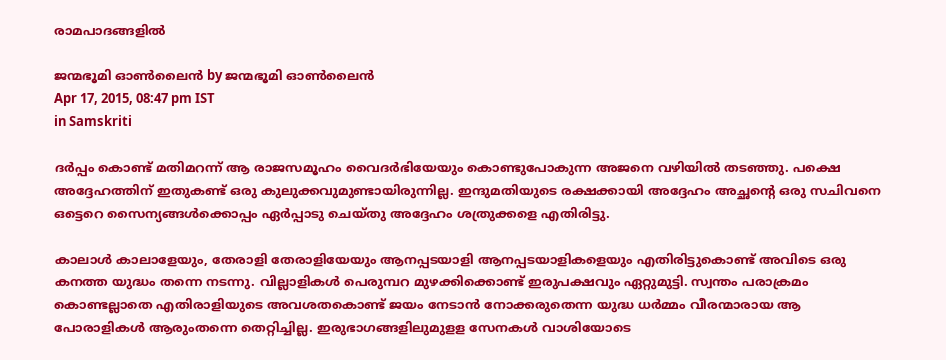രാമപാദങ്ങളില്‍

ജന്മഭൂമി ഓണ്‍ലൈന്‍ by ജന്മഭൂമി ഓണ്‍ലൈന്‍
Apr 17, 2015, 08:47 pm IST
in Samskriti

ദര്‍പ്പം കൊണ്ട് മതിമറന്ന് ആ രാജസമൂഹം വൈദര്‍ഭിയേയും കൊണ്ടുപോകുന്ന അജനെ വഴിയില്‍ തടഞ്ഞു. പക്ഷെ അദ്ദേഹത്തിന് ഇതുകണ്ട് ഒരു കുലുക്കവുമുണ്ടായിരുന്നില്ല. ഇന്ദുമതിയുടെ രക്ഷക്കായി അദ്ദേഹം അച്ഛന്റെ ഒരു സചിവനെ ഒട്ടെറെ സൈന്യങ്ങള്‍ക്കൊപ്പം ഏര്‍പ്പാടു ചെയ്തു അദ്ദേഹം ശത്രുക്കളെ എതിരിട്ടു.

കാലാള്‍ കാലാളേയും, തേരാളി തേരാളിയേയും ആനപ്പടയാളി ആനപ്പടയാളികളെയും എതിരിട്ടുകൊണ്ട് അവിടെ ഒരു കനത്ത യുദ്ധം തന്നെ നടന്നു. വില്ലാളികള്‍ പെരുമ്പറ മുഴക്കിക്കൊണ്ട് ഇരുപക്ഷവും ഏറ്റുമുട്ടി. സ്വന്തം പരാക്രമം കൊണ്ടല്ലാതെ എതിരാളിയുടെ അവശതകൊണ്ട് ജയം നേടാന്‍ നോക്കരുതെന്ന യുദ്ധ ധര്‍മ്മം വീരന്മാരായ ആ പോരാളികള്‍ ആരുംതന്നെ തെറ്റിച്ചില്ല. ഇരുഭാഗങ്ങളിലുമുളള സേനകള്‍ വാശിയോടെ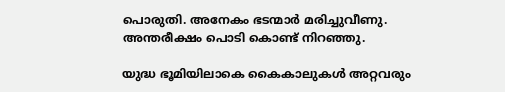പൊരുതി. അനേകം ഭടന്മാര്‍ മരിച്ചുവീണു. അന്തരീക്ഷം പൊടി കൊണ്ട് നിറഞ്ഞു.

യുദ്ധ ഭൂമിയിലാകെ കൈകാലുകള്‍ അറ്റവരും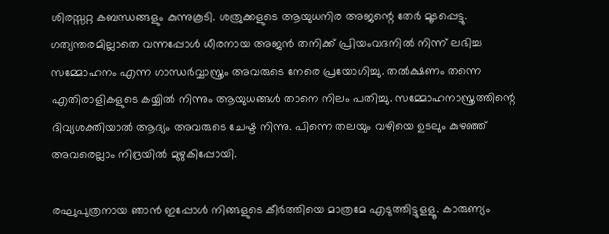ശിരസ്സറ്റ കബന്ധങ്ങളും കുന്നുകൂടി. ശത്രുക്കളുടെ ആയുധനിര അജന്റെ തേര്‍ മൂടപ്പെട്ടു. ഗത്യന്തരമില്ലാതെ വന്നപ്പോള്‍ ധീരനായ അജന്‍ തനിക്ക് പ്രിയംവദനില്‍ നിന്ന് ലഭിച്ച സമ്മോഹനം എന്ന ഗാന്ധര്‍വ്വാസ്ത്രം അവരുടെ നേരെ പ്രയോഗിച്ചു. തല്‍ക്ഷണം തന്നെ എതിരാളികളുടെ കയ്യില്‍ നിന്നും ആയുധങ്ങള്‍ താനെ നിലം പതിച്ചു. സമ്മോഹനാസ്ത്രത്തിന്റെ ദിവ്യശക്തിയാല്‍ ആദ്യം അവരുടെ ചേഷ്ട നിന്നു. പിന്നെ തലയും വഴിയെ ഉടലും കുഴഞ്ഞ് അവരെല്ലാം നിദ്രയില്‍ മുഴുകിപ്പോയി.

രഘുപുത്രനായ ഞാന്‍ ഇപ്പോള്‍ നിങ്ങളുടെ കീര്‍ത്തിയെ മാത്രമേ എടുത്തിട്ടുളളൂ. കാരുണ്യം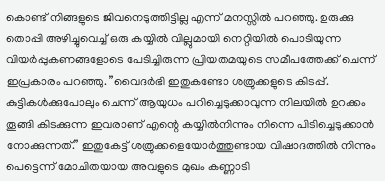കൊണ്ട് നിങ്ങളുടെ ജിവനെടുത്തിട്ടില്ല എന്ന് മനസ്സില്‍ പറഞ്ഞു. ഉരുക്കു തൊപ്പി അഴിച്ചുവെച്ച് ഒരു കയ്യില്‍ വില്ലുമായി നെറ്റിയില്‍ പൊടിയുന്ന വിയര്‍പ്പുകണങ്ങളോടെ പേടിച്ചിരുന്ന പ്രിയതമയുടെ സമീപത്തേക്ക് ചെന്ന് ഇപ്രകാരം പറഞ്ഞു. ”വൈദര്‍ഭി ഇതുകണ്ടോ ശത്രുക്കളുടെ കിടപ്പ്. കുട്ടികള്‍ക്കുപോലും ചെന്ന് ആയുധം പറിച്ചെടുക്കാവുന്ന നിലയില്‍ ഉറക്കം തൂങ്ങി കിടക്കുന്ന ഇവരാണ് എന്റെ കയ്യില്‍നിന്നും നിന്നെ പിടിച്ചെടുക്കാന്‍ നോക്കുന്നത്.” ഇതുകേട്ട് ശത്രുക്കളെയോര്‍ത്തുണ്ടായ വിഷാദത്തില്‍ നിന്നും പെട്ടെന്ന് മോചിതയായ അവളുടെ മുഖം കണ്ണാടി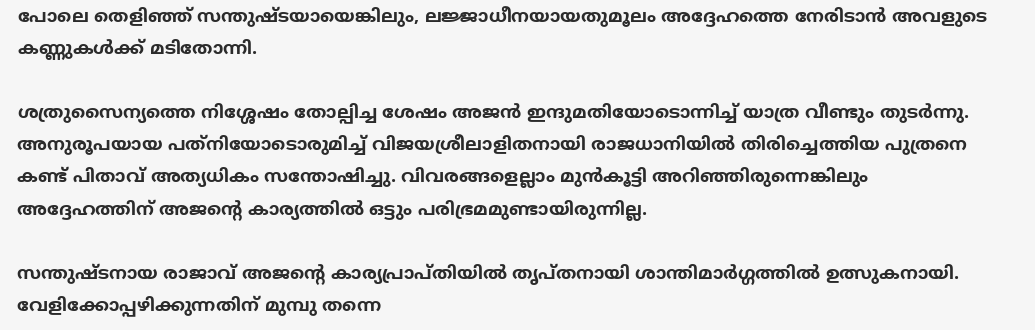പോലെ തെളിഞ്ഞ് സന്തുഷ്ടയായെങ്കിലും, ലജ്ജാധീനയായതുമൂലം അദ്ദേഹത്തെ നേരിടാന്‍ അവളുടെ കണ്ണുകള്‍ക്ക് മടിതോന്നി.

ശത്രുസൈന്യത്തെ നിശ്ശേഷം തോല്പിച്ച ശേഷം അജന്‍ ഇന്ദുമതിയോടൊന്നിച്ച് യാത്ര വീണ്ടും തുടര്‍ന്നു. അനുരൂപയായ പത്‌നിയോടൊരുമിച്ച് വിജയശ്രീലാളിതനായി രാജധാനിയില്‍ തിരിച്ചെത്തിയ പുത്രനെ കണ്ട് പിതാവ് അത്യധികം സന്തോഷിച്ചു. വിവരങ്ങളെല്ലാം മുന്‍കൂട്ടി അറിഞ്ഞിരുന്നെങ്കിലും അദ്ദേഹത്തിന് അജന്റെ കാര്യത്തില്‍ ഒട്ടും പരിഭ്രമമുണ്ടായിരുന്നില്ല.

സന്തുഷ്ടനായ രാജാവ് അജന്റെ കാര്യപ്രാപ്തിയില്‍ തൃപ്തനായി ശാന്തിമാര്‍ഗ്ഗത്തില്‍ ഉത്സുകനായി. വേളിക്കോപ്പഴിക്കുന്നതിന് മുമ്പു തന്നെ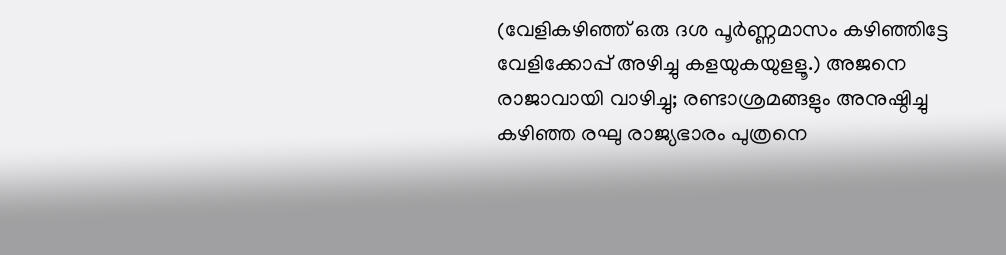(വേളികഴിഞ്ഞ് ഒരു ദശ പൂര്‍ണ്ണമാസം കഴിഞ്ഞിട്ടേ വേളിക്കോപ്പ് അഴിച്ചു കളയുകയുളളൂ.) അജനെ രാജാവായി വാഴിച്ചു; രണ്ടാശ്രമങ്ങളും അനുഷ്ഠിച്ചു കഴിഞ്ഞ രഘു രാജ്യഭാരം പുത്രനെ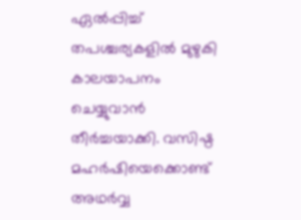ഏല്‍പ്പിച്ച് തപശ്ചര്യകളില്‍ മുഴുകി കാലയാപനം ചെയ്യുവാന്‍ തീര്‍ച്ചയാക്കി. വസിഷ്ഠ മഹര്‍ഷിയെക്കൊണ്ട് അഥര്‍വ്വ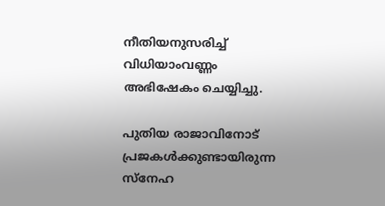നീതിയനുസരിച്ച് വിധിയാംവണ്ണം അഭിഷേകം ചെയ്യിച്ചു.

പുതിയ രാജാവിനോട് പ്രജകള്‍ക്കുണ്ടായിരുന്ന സ്‌നേഹ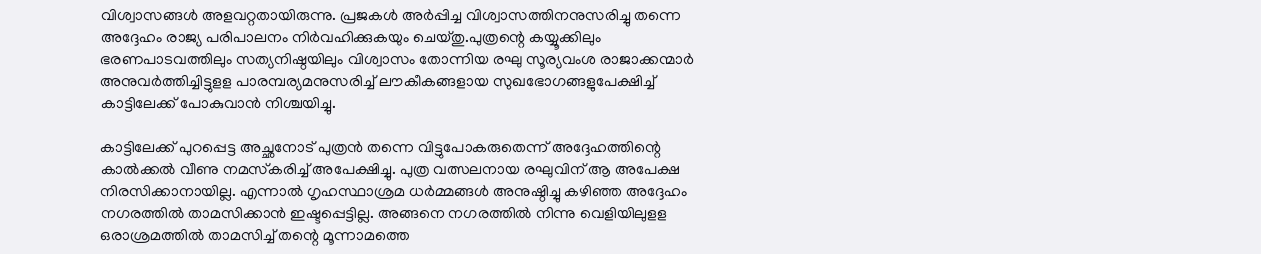വിശ്വാസങ്ങള്‍ അളവറ്റതായിരുന്നു. പ്രജകള്‍ അര്‍പ്പിച്ച വിശ്വാസത്തിനനുസരിച്ചു തന്നെ അദ്ദേഹം രാജ്യ പരിപാലനം നിര്‍വഹിക്കുകയും ചെയ്തു.പുത്രന്റെ കയ്യൂക്കിലും ഭരണപാടവത്തിലും സത്യനിഷ്ഠയിലും വിശ്വാസം തോന്നിയ രഘു സൂര്യവംശ രാജാക്കന്മാര്‍ അനുവര്‍ത്തിച്ചിട്ടുളള പാരമ്പര്യമനുസരിച്ച് ലൗകീകങ്ങളായ സുഖഭോഗങ്ങളുപേക്ഷിച്ച് കാട്ടിലേക്ക് പോകുവാന്‍ നിശ്ചയിച്ചു.

കാട്ടിലേക്ക് പുറപ്പെട്ട അച്ഛനോട് പുത്രന്‍ തന്നെ വിട്ടുപോകരുതെന്ന് അദ്ദേഹത്തിന്റെ കാല്‍ക്കല്‍ വീണു നമസ്‌കരിച്ച് അപേക്ഷിച്ചു. പുത്ര വത്സലനായ രഘുവിന് ആ അപേക്ഷ നിരസിക്കാനായില്ല. എന്നാല്‍ ഗൃഹസ്ഥാശ്രമ ധര്‍മ്മങ്ങള്‍ അനുഷ്ഠിച്ചു കഴിഞ്ഞ അദ്ദേഹം നഗരത്തില്‍ താമസിക്കാന്‍ ഇഷ്ടപ്പെട്ടില്ല. അങ്ങനെ നഗരത്തില്‍ നിന്നു വെളിയിലുളള ഒരാശ്രമത്തില്‍ താമസിച്ച് തന്റെ മൂന്നാമത്തെ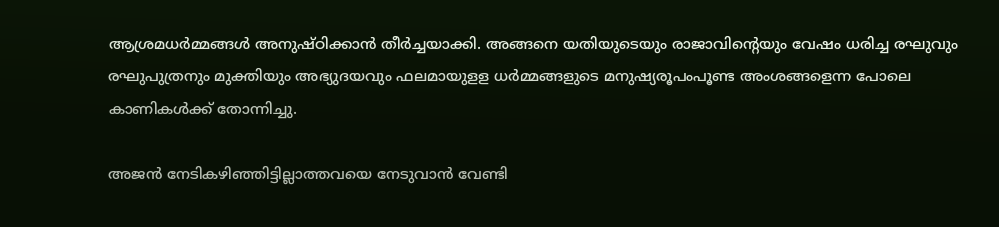ആശ്രമധര്‍മ്മങ്ങള്‍ അനുഷ്ഠിക്കാന്‍ തീര്‍ച്ചയാക്കി. അങ്ങനെ യതിയുടെയും രാജാവിന്റെയും വേഷം ധരിച്ച രഘുവും രഘുപുത്രനും മുക്തിയും അഭ്യുദയവും ഫലമായുളള ധര്‍മ്മങ്ങളുടെ മനുഷ്യരൂപംപൂണ്ട അംശങ്ങളെന്ന പോലെ കാണികള്‍ക്ക് തോന്നിച്ചു.

അജന്‍ നേടികഴിഞ്ഞിട്ടില്ലാത്തവയെ നേടുവാന്‍ വേണ്ടി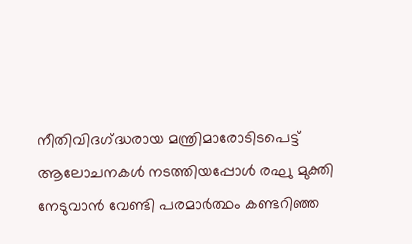നീതിവിദഗ്‌ദ്ധരായ മന്ത്രിമാരോടിടപെട്ട് ആലോചനകള്‍ നടത്തിയപ്പോള്‍ രഘു മുക്തി നേടുവാന്‍ വേണ്ടി പരമാര്‍ത്ഥം കണ്ടറിഞ്ഞ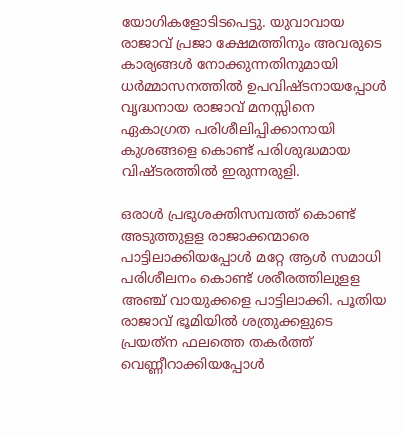യോഗികളോടിടപെട്ടു. യുവാവായ രാജാവ് പ്രജാ ക്ഷേമത്തിനും അവരുടെ കാര്യങ്ങള്‍ നോക്കുന്നതിനുമായി ധര്‍മ്മാസനത്തില്‍ ഉപവിഷ്ടനായപ്പോള്‍ വൃദ്ധനായ രാജാവ് മനസ്സിനെ ഏകാഗ്രത പരിശീലിപ്പിക്കാനായി കുശങ്ങളെ കൊണ്ട് പരിശുദ്ധമായ വിഷ്ടരത്തില്‍ ഇരുന്നരുളി.

ഒരാള്‍ പ്രഭുശക്തിസമ്പത്ത് കൊണ്ട് അടുത്തുളള രാജാക്കന്മാരെ പാട്ടിലാക്കിയപ്പോള്‍ മറ്റേ ആള്‍ സമാധി പരിശീലനം കൊണ്ട് ശരീരത്തിലുളള അഞ്ച് വായുക്കളെ പാട്ടിലാക്കി. പൂതിയ രാജാവ് ഭൂമിയില്‍ ശത്രുക്കളുടെ പ്രയത്‌ന ഫലത്തെ തകര്‍ത്ത് വെണ്ണീറാക്കിയപ്പോള്‍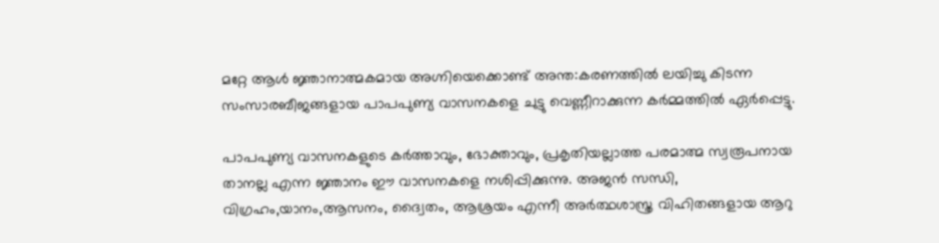മറ്റേ ആള്‍ ജ്ഞാനാത്മകമായ അഗ്നിയെക്കൊണ്ട് അന്ത:കരണത്തില്‍ ലയിച്ചു കിടന്ന സംസാരബീജങ്ങളായ പാപപുണ്യ വാസനകളെ ചുട്ടു വെണ്ണീറാക്കുന്ന കര്‍മ്മത്തില്‍ ഏര്‍പ്പെട്ടു.

പാപപുണ്യ വാസനകളുടെ കര്‍ത്താവും, ഭോക്താവും, പ്രകൃതിയല്ലാത്ത പരമാത്മ സ്വരൂപനായ താനല്ല എന്ന ജ്ഞാനം ഈ വാസനകളെ നശിപ്പിക്കുന്നു. അജന്‍ സന്ധി, വിഗ്രഹം,യാനം,ആസനം, ദ്വൈതം, ആശ്രയം എന്നീ അര്‍ത്ഥശാസ്ത്ര വിഹിതങ്ങളായ ആറു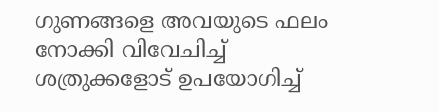ഗുണങ്ങളെ അവയുടെ ഫലം നോക്കി വിവേചിച്ച് ശത്രുക്കളോട് ഉപയോഗിച്ച്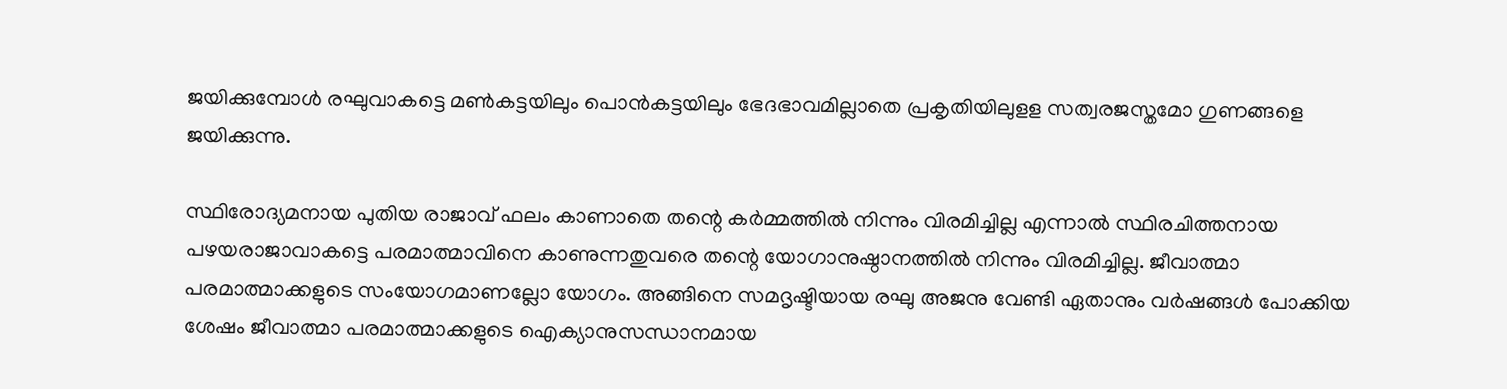ജയിക്കുമ്പോള്‍ രഘുവാകട്ടെ മണ്‍കട്ടയിലും പൊന്‍കട്ടയിലും ഭേദഭാവമില്ലാതെ പ്രകൃതിയിലുളള സത്വരജസ്തമോ ഗുണങ്ങളെ ജയിക്കുന്നു.

സ്ഥിരോദ്യമനായ പുതിയ രാജാവ് ഫലം കാണാതെ തന്റെ കര്‍മ്മത്തില്‍ നിന്നും വിരമിച്ചില്ല എന്നാല്‍ സ്ഥിരചിത്തനായ പഴയരാജാവാകട്ടെ പരമാത്മാവിനെ കാണുന്നതുവരെ തന്റെ യോഗാനുഷ്ഠാനത്തില്‍ നിന്നും വിരമിച്ചില്ല. ജീവാത്മാ പരമാത്മാക്കളുടെ സംയോഗമാണല്ലോ യോഗം. അങ്ങിനെ സമദൃഷ്ടിയായ രഘു അജനു വേണ്ടി ഏതാനും വര്‍ഷങ്ങള്‍ പോക്കിയ ശേഷം ജീവാത്മാ പരമാത്മാക്കളുടെ ഐക്യാനുസന്ധാനമായ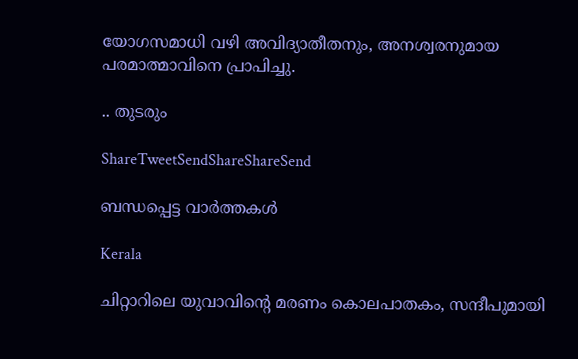യോഗസമാധി വഴി അവിദ്യാതീതനും, അനശ്വരനുമായ പരമാത്മാവിനെ പ്രാപിച്ചു.

.. തുടരും

ShareTweetSendShareShareSend

ബന്ധപ്പെട്ട വാര്‍ത്തകള്‍

Kerala

ചിറ്റാറിലെ യുവാവിന്റെ മരണം കൊലപാതകം, സന്ദീപുമായി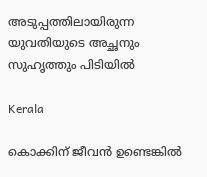അടുപ്പത്തിലായിരുന്ന യുവതിയുടെ അച്ഛനും സുഹൃത്തും പിടിയില്‍

Kerala

കൊക്കിന് ജീവൻ ഉണ്ടെങ്കിൽ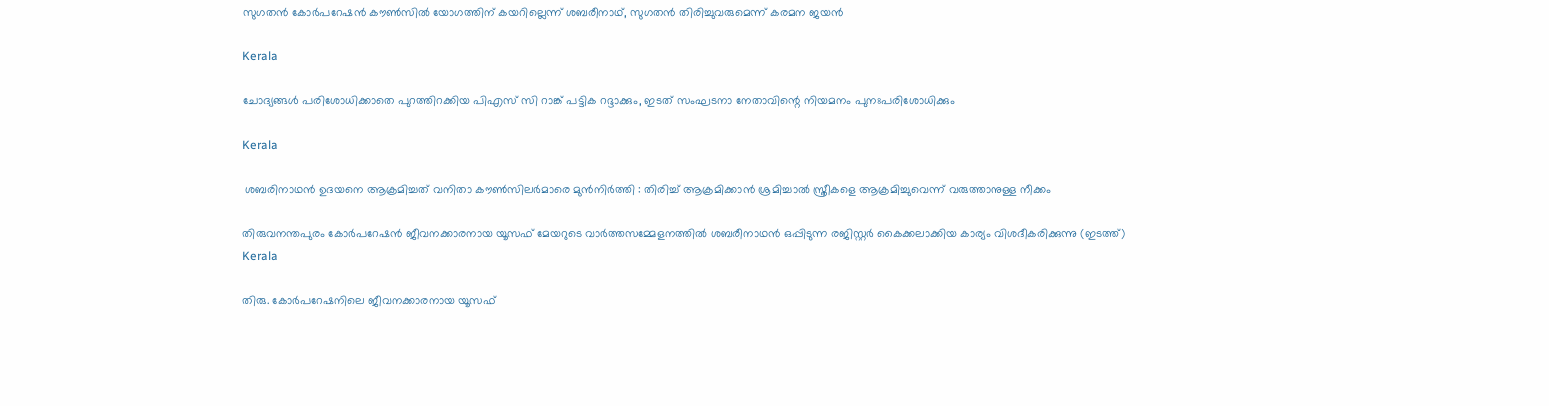സുഗതന്‍ കോര്‍പറേഷന്‍ കൗൺസിൽ യോഗത്തിന് കയറില്ലെന്ന് ശബരീനാഥ്, സുഗതന്‍ തിരിച്ചുവരുമെന്ന് കരമന ജയന്‍

Kerala

ചോദ്യങ്ങള്‍ പരിശോധിക്കാതെ പുറത്തിറക്കിയ പിഎസ് സി റാങ്ക് പട്ടിക റദ്ദാക്കും, ഇടത് സംഘടനാ നേതാവിന്റെ നിയമനം പുനഃപരിശോധിക്കും

Kerala

 ശബരിനാഥൻ ഉദയനെ ആക്രമിച്ചത് വനിതാ കൗൺസിലർമാരെ മുൻനിർത്തി : തിരിച്ച് ആക്രമിക്കാൻ ശ്രമിച്ചാൽ സ്ത്രീകളെ ആക്രമിച്ചുവെന്ന് വരുത്താനുള്ള നീക്കം

തിരുവനന്തപുരം കോര്‍പറേഷന്‍ ജീവനക്കാരനായ യൂസഫ് മേയറുടെ വാര്‍ത്തസമ്മേളനത്തില്‍ ശബരീനാഥന്‍ ഒപ്പിടുന്ന രജിസ്റ്റര്‍ കൈക്കലാക്കിയ കാര്യം വിശദീകരിക്കുന്നു (ഇടത്ത്)
Kerala

തിരു. കോര്‍പറേഷനിലെ ജീവനക്കാരനായ യൂസഫ്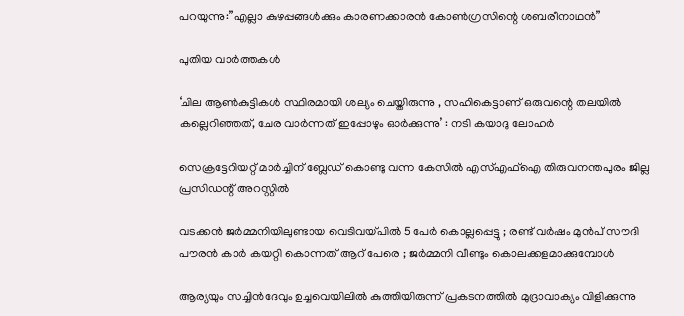പറയുന്നു:”എല്ലാ കുഴപ്പങ്ങള്‍ക്കും കാരണക്കാരന്‍ കോണ്‍ഗ്രസിന്റെ ശബരീനാഥന്‍”

പുതിയ വാര്‍ത്തകള്‍

‘ചില ആണ്‍കുട്ടികള്‍ സ്ഥിരമായി ശല്യം ചെയ്തിരുന്നു , സഹികെട്ടാണ് ഒരുവന്റെ തലയിൽ കല്ലെറിഞ്ഞത്, ചേര വാർന്നത് ഇപ്പോഴും ഓർക്കുന്നു’ : നടി കയാദു ലോഹര്‍

സെക്രട്ടേറിയറ്റ് മാര്‍ച്ചിന് ബ്ലേഡ് കൊണ്ടു വന്ന കേസില്‍ എസ്എഫ്‌ഐ തിരുവനന്തപുരം ജില്ല പ്രസിഡന്റ് അറസ്റ്റില്‍

വടക്കൻ ജർമ്മനിയിലുണ്ടായ വെടിവയ്‌പിൽ 5 പേർ കൊല്ലപ്പെട്ടു ; രണ്ട് വർഷം മുൻപ് സൗദി പൗരൻ കാർ കയറ്റി കൊന്നത് ആറ് പേരെ ; ജർമ്മനി വീണ്ടും കൊലക്കളമാക്കുമ്പോൾ

ആര്യയും സച്ചിന്‍ദേവും ഉച്ചവെയിലില്‍ കുത്തിയിരുന്ന് പ്രകടനത്തില്‍ മുദ്രാവാക്യം വിളിക്കുന്നു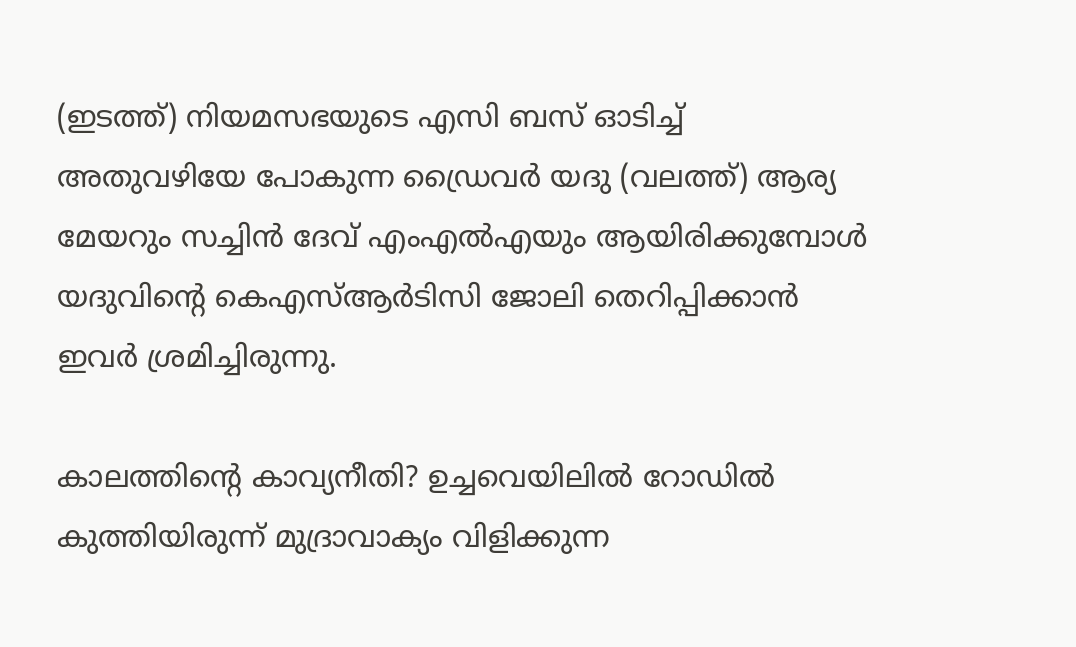(ഇടത്ത്) നിയമസഭയുടെ എസി ബസ് ഓടിച്ച് അതുവഴിയേ പോകുന്ന ഡ്രൈവര്‍ യദു (വലത്ത്) ആര്യ മേയറും സച്ചിന്‍ ദേവ് എംഎല്‍എയും ആയിരിക്കുമ്പോള്‍ യദുവിന്‍റെ കെഎസ്ആര്‍ടിസി ജോലി തെറിപ്പിക്കാന്‍ ഇവര്‍ ശ്രമിച്ചിരുന്നു.

കാലത്തിന്റെ കാവ്യനീതി? ഉച്ചവെയിലില്‍ റോഡില്‍ കുത്തിയിരുന്ന് മുദ്രാവാക്യം വിളിക്കുന്ന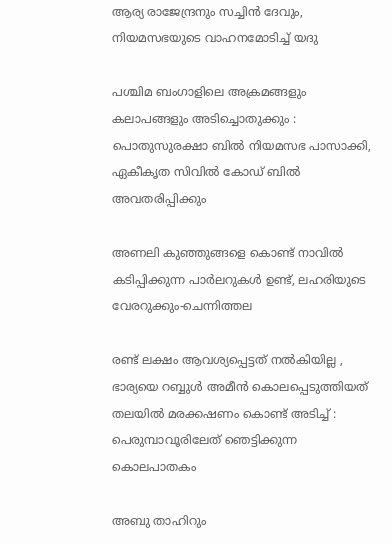ആര്യ രാജേന്ദ്രനും സച്ചിന്‍ ദേവും, നിയമസഭയുടെ വാഹനമോടിച്ച് യദു

പശ്ചിമ ബംഗാളിലെ അക്രമങ്ങളും കലാപങ്ങളും അടിച്ചൊതുക്കും : പൊതുസുരക്ഷാ ബിൽ നിയമസഭ പാസാക്കി, ഏകീകൃത സിവിൽ കോഡ് ബിൽ അവതരിപ്പിക്കും

അണലി കുഞ്ഞുങ്ങളെ കൊണ്ട് നാവില്‍ കടിപ്പിക്കുന്ന പാര്‍ലറുകള്‍ ഉണ്ട്, ലഹരിയുടെ വേരറുക്കും-ചെന്നിത്തല

രണ്ട് ലക്ഷം ആവശ്യപ്പെട്ടത് നൽകിയില്ല , ഭാര്യയെ റബ്ബുൾ അമീൻ കൊലപ്പെടുത്തിയത് തലയിൽ മരക്കഷണം കൊണ്ട് അടിച്ച് : പെരുമ്പാവൂരിലേത് ഞെട്ടിക്കുന്ന കൊലപാതകം

അബു താഹിറും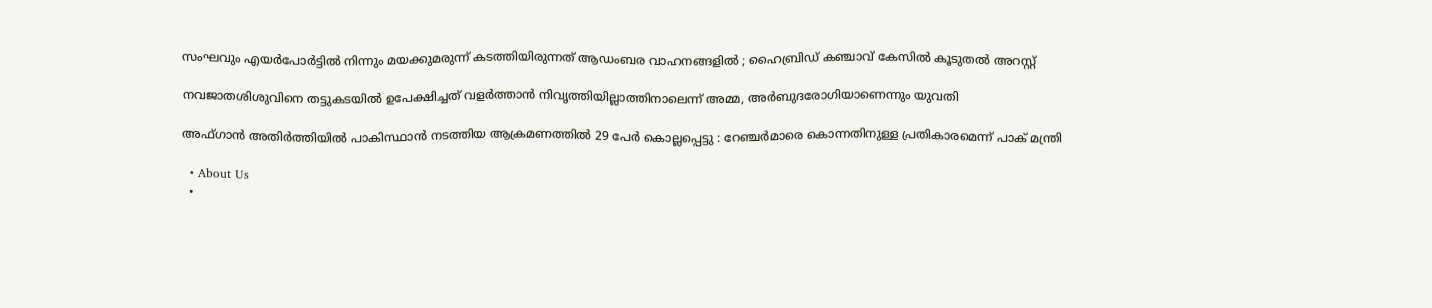സംഘവും എയർപോർട്ടിൽ നിന്നും മയക്കുമരുന്ന് കടത്തിയിരുന്നത് ആഡംബര വാഹനങ്ങളിൽ ; ഹൈബ്രിഡ് കഞ്ചാവ് കേസിൽ കൂടുതൽ അറസ്റ്റ്

നവജാതശിശുവിനെ തട്ടുകടയില്‍ ഉപേക്ഷിച്ചത് വളര്‍ത്താന്‍ നിവൃത്തിയില്ലാത്തിനാലെന്ന് അമ്മ, അര്‍ബുദരോഗിയാണെന്നും യുവതി

അഫ്ഗാൻ അതിർത്തിയിൽ പാകിസ്ഥാൻ നടത്തിയ ആക്രമണത്തിൽ 29 പേർ കൊല്ലപ്പെട്ടു : റേഞ്ചർമാരെ കൊന്നതിനുള്ള പ്രതികാരമെന്ന് പാക് മന്ത്രി

  • About Us
  •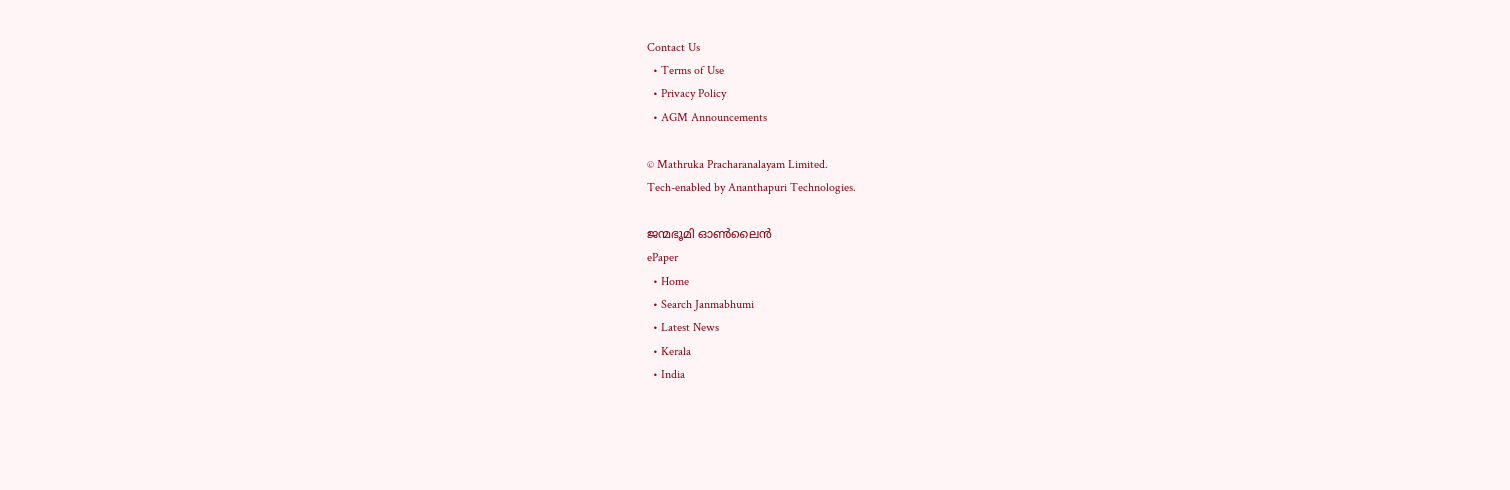Contact Us
  • Terms of Use
  • Privacy Policy
  • AGM Announcements

© Mathruka Pracharanalayam Limited.
Tech-enabled by Ananthapuri Technologies.

ജന്മഭൂമി ഓണ്‍ലൈന്‍
ePaper
  • Home
  • Search Janmabhumi
  • Latest News
  • Kerala
  • India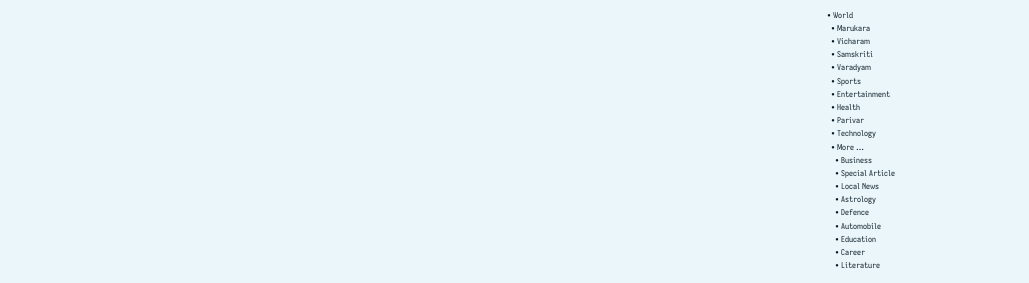• World
  • Marukara
  • Vicharam
  • Samskriti
  • Varadyam
  • Sports
  • Entertainment
  • Health
  • Parivar
  • Technology
  • More …
    • Business
    • Special Article
    • Local News
    • Astrology
    • Defence
    • Automobile
    • Education
    • Career
    • Literature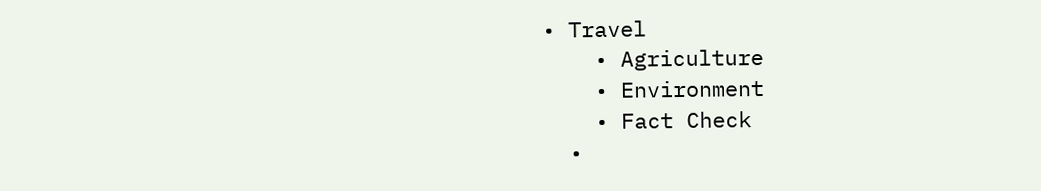• Travel
    • Agriculture
    • Environment
    • Fact Check
  •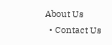About Us
  • Contact Us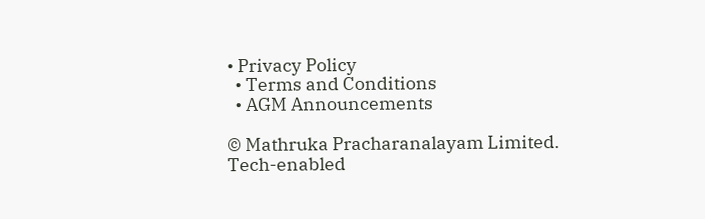• Privacy Policy
  • Terms and Conditions
  • AGM Announcements

© Mathruka Pracharanalayam Limited.
Tech-enabled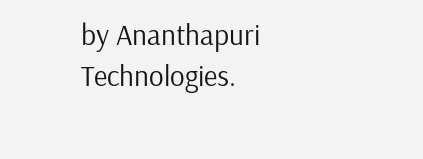by Ananthapuri Technologies.